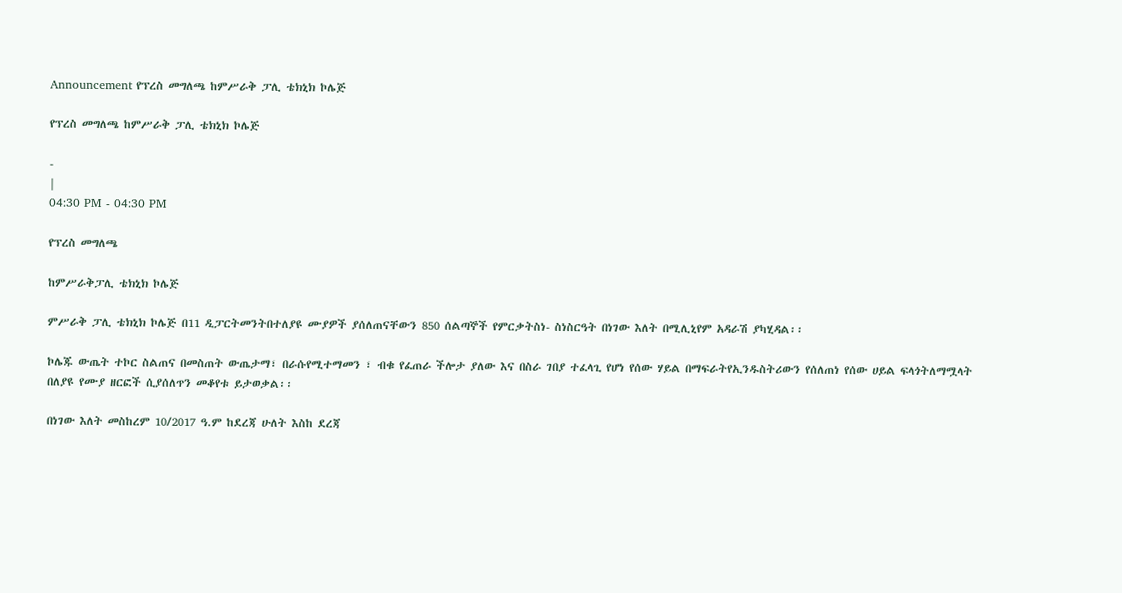Announcement የፕረስ መግለጫ ከምሥራቅ ፓሊ ቴክኒክ ኮሌጅ

የፕረስ መግለጫ ከምሥራቅ ፓሊ ቴክኒክ ኮሌጅ

-
|
04:30 PM - 04:30 PM

የፕረስ መግለጫ

ከምሥራቅፓሊ ቴክኒክ ኮሌጅ

ምሥራቅ ፓሊ ቴክኒክ ኮሌጅ በ11 ዲፓርትመንትበተለያዩ ሙያዎች ያሰለጠናቸውን 850 ሰልጣኞች የምርቃትስነ- ስነስርዓት በነገው እለት በሚሊኒየም አዳራሽ ያካሂዳል፡፡

ኮሌጁ ውጤት ተኮር ስልጠና በመስጠት ውጤታማ፣ በራሱየሚተማመን ፣ ብቁ የፈጠራ ችሎታ ያለው እና በስራ ገበያ ተፈላጊ የሆነ የሰው ሃይል በማፍራትየኢንዱስትሪውን የሰለጠነ የሰው ሀይል ፍላጎትለማሟላት በለያዩ የሙያ ዘርፎች ሲያሰለጥን መቆየቱ ይታወቃል፡፡

በነገው እለት መስከረም 10/2017 ዓ.ም ከደረጃ ሁለት እስከ ደረጃ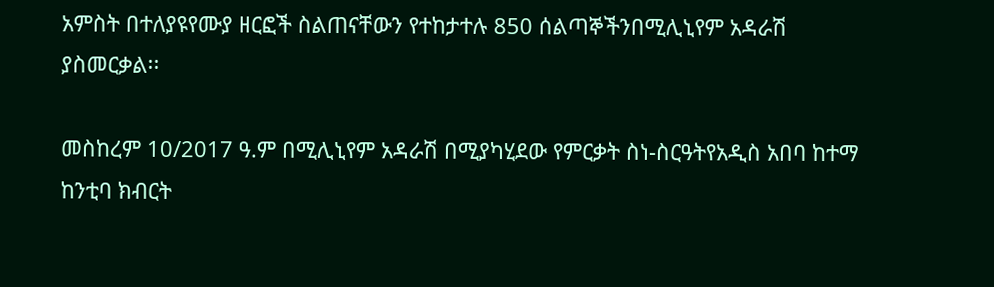አምስት በተለያዩየሙያ ዘርፎች ስልጠናቸውን የተከታተሉ 850 ሰልጣኞችንበሚሊኒየም አዳራሽ ያስመርቃል፡፡

መስከረም 10/2017 ዓ.ም በሚሊኒየም አዳራሽ በሚያካሂደው የምርቃት ስነ-ስርዓትየአዲስ አበባ ከተማ ከንቲባ ክብርት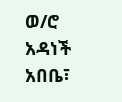ወ/ሮ አዳነች አበቤ፣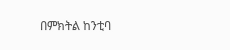በምክትል ከንቲባ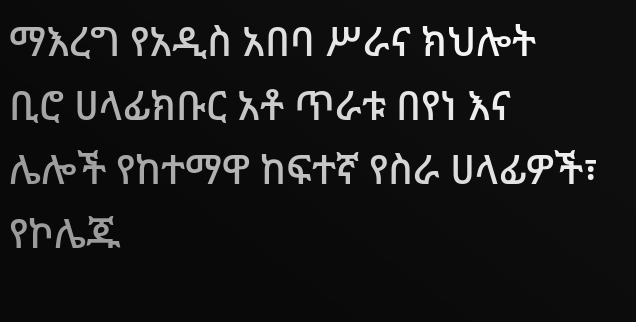ማእረግ የአዲስ አበባ ሥራና ክህሎት ቢሮ ሀላፊክቡር አቶ ጥራቱ በየነ እና ሌሎች የከተማዋ ከፍተኛ የስራ ሀላፊዎች፣ የኮሌጁ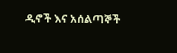ዲኖች እና አሰልጣኞች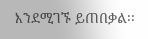እንደሚገኙ ይጠበቃል፡፡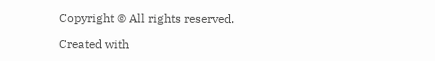Copyright © All rights reserved.

Created with